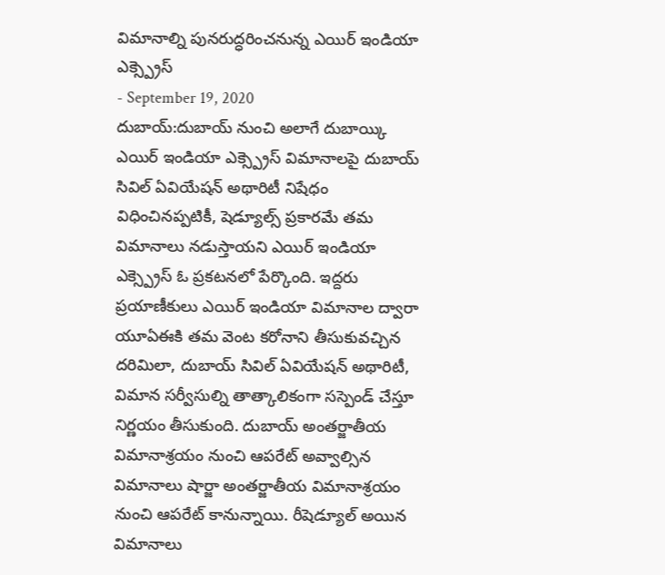విమానాల్ని పునరుద్ధరించనున్న ఎయిర్ ఇండియా ఎక్స్ప్రెస్
- September 19, 2020
దుబాయ్:దుబాయ్ నుంచి అలాగే దుబాయ్కి ఎయిర్ ఇండియా ఎక్స్ప్రెస్ విమానాలపై దుబాయ్ సివిల్ ఏవియేషన్ అథారిటీ నిషేధం విధించినప్పటికీ, షెడ్యూల్స్ ప్రకారమే తమ విమానాలు నడుస్తాయని ఎయిర్ ఇండియా ఎక్స్ప్రెస్ ఓ ప్రకటనలో పేర్కొంది. ఇద్దరు ప్రయాణీకులు ఎయిర్ ఇండియా విమానాల ద్వారా యూఏఈకి తమ వెంట కరోనాని తీసుకువచ్చిన దరిమిలా, దుబాయ్ సివిల్ ఏవియేషన్ అథారిటీ, విమాన సర్వీసుల్ని తాత్కాలికంగా సస్పెండ్ చేస్తూ నిర్ణయం తీసుకుంది. దుబాయ్ అంతర్జాతీయ విమానాశ్రయం నుంచి ఆపరేట్ అవ్వాల్సిన విమానాలు షార్జా అంతర్జాతీయ విమానాశ్రయం నుంచి ఆపరేట్ కానున్నాయి. రీషెడ్యూల్ అయిన విమానాలు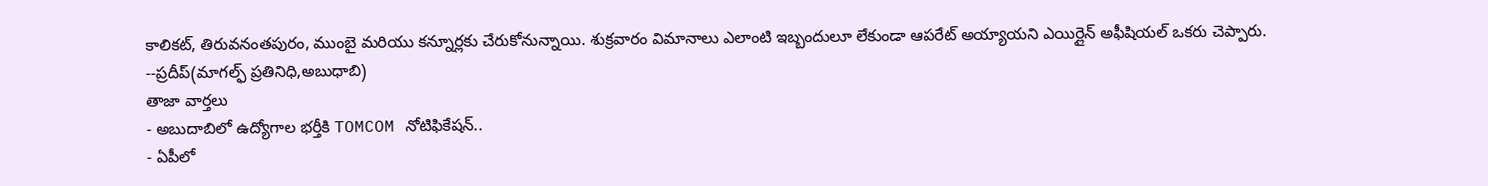కాలికట్, తిరువనంతపురం, ముంబై మరియు కన్నూర్లకు చేరుకోనున్నాయి. శుక్రవారం విమానాలు ఎలాంటి ఇబ్బందులూ లేకుండా ఆపరేట్ అయ్యాయని ఎయిర్లైన్ అఫీషియల్ ఒకరు చెప్పారు.
--ప్రదీప్(మాగల్ఫ్ ప్రతినిధి,అబుధాబి)
తాజా వార్తలు
- అబుదాబిలో ఉద్యోగాల భర్తీకి TOMCOM నోటిఫికేషన్..
- ఏపీలో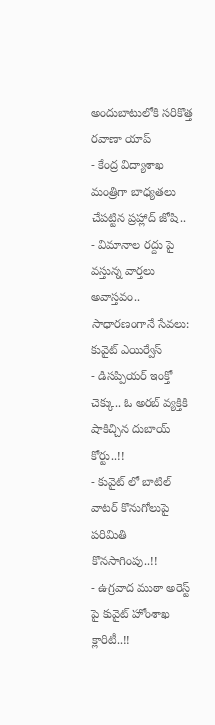అందుబాటులోకి సరికొత్త రవాణా యాప్
- కేంద్ర విద్యాశాఖ మంత్రిగా బాధ్యతలు చేపట్టిన ప్రహ్లాద్ జోషి..
- విమానాల రద్దు పై వస్తున్న వార్తలు అవాస్తవం.. సాధారణంగానే సేవలు: కువైట్ ఎయిర్వేస్
- డిసప్పియర్ ఇంక్తో చెక్కు.. ఓ అరబ్ వ్యక్తికి షాకిచ్చిన దుబాయ్ కోర్టు..!!
- కువైట్ లో బాటిల్ వాటర్ కొనుగోలుపై పరిమితి కొనసాగింపు..!!
- ఉగ్రవాద ముఠా అరెస్ట్ పై కువైట్ హోంశాఖ క్లారిటీ..!!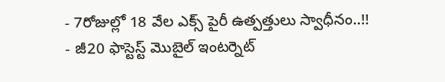- 7రోజుల్లో 18 వేల ఎక్స్ పైరీ ఉత్పత్తులు స్వాధీనం..!!
- జీ20 ఫాస్టెస్ట్ మొబైల్ ఇంటర్నెట్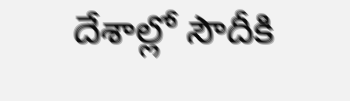దేశాల్లో సౌదీకి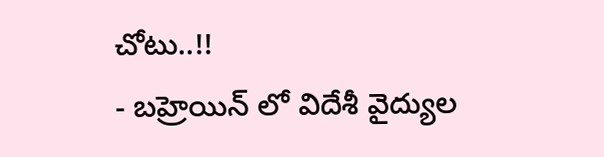చోటు..!!
- బహ్రెయిన్ లో విదేశీ వైద్యుల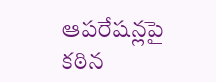ఆపరేషన్లపై కఠిన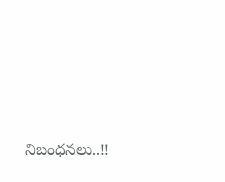నిబంధనలు..!!